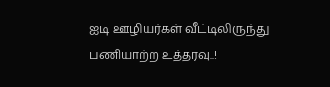ஐடி ஊழியர்கள் வீட்டிலிருந்து பணியாற்ற உத்தரவு..!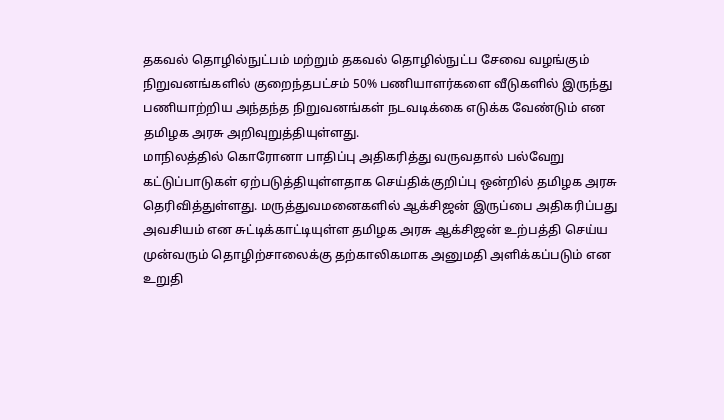தகவல் தொழில்நுட்பம் மற்றும் தகவல் தொழில்நுட்ப சேவை வழங்கும் நிறுவனங்களில் குறைந்தபட்சம் 50% பணியாளர்களை வீடுகளில் இருந்து பணியாற்றிய அந்தந்த நிறுவனங்கள் நடவடிக்கை எடுக்க வேண்டும் என தமிழக அரசு அறிவுறுத்தியுள்ளது.
மாநிலத்தில் கொரோனா பாதிப்பு அதிகரித்து வருவதால் பல்வேறு கட்டுப்பாடுகள் ஏற்படுத்தியுள்ளதாக செய்திக்குறிப்பு ஒன்றில் தமிழக அரசு தெரிவித்துள்ளது. மருத்துவமனைகளில் ஆக்சிஜன் இருப்பை அதிகரிப்பது அவசியம் என சுட்டிக்காட்டியுள்ள தமிழக அரசு ஆக்சிஜன் உற்பத்தி செய்ய முன்வரும் தொழிற்சாலைக்கு தற்காலிகமாக அனுமதி அளிக்கப்படும் என உறுதி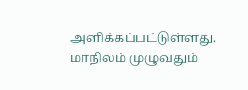அளிக்கப்பட்டுள்ளது.
மாநிலம் முழுவதும்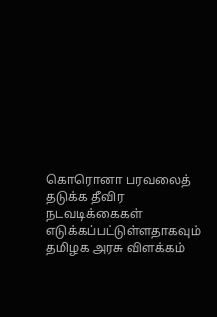கொரொனா பரவலைத் தடுக்க தீவிர நடவடிக்கைகள் எடுக்கப்பட்டுள்ளதாகவும் தமிழக அரசு விளக்கம்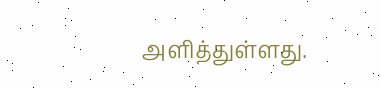அளித்துள்ளது.